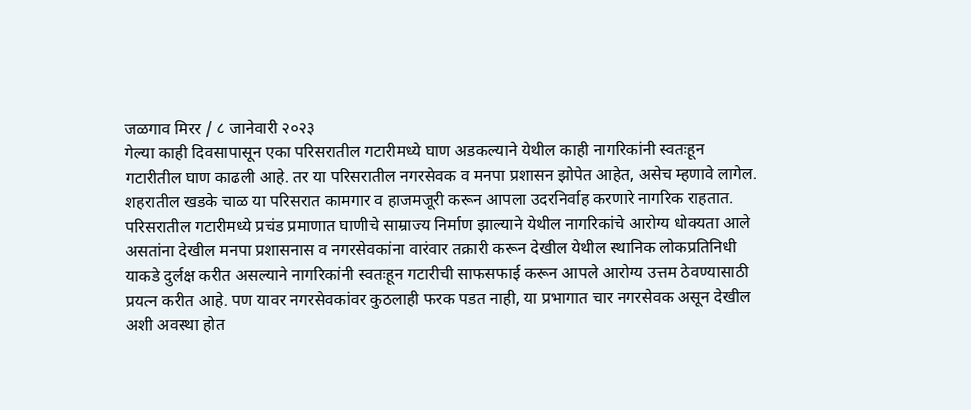जळगाव मिरर / ८ जानेवारी २०२३
गेल्या काही दिवसापासून एका परिसरातील गटारीमध्ये घाण अडकल्याने येथील काही नागरिकांनी स्वतःहून गटारीतील घाण काढली आहे. तर या परिसरातील नगरसेवक व मनपा प्रशासन झोपेत आहेत, असेच म्हणावे लागेल.
शहरातील खडके चाळ या परिसरात कामगार व हाजमजूरी करून आपला उदरनिर्वाह करणारे नागरिक राहतात. परिसरातील गटारीमध्ये प्रचंड प्रमाणात घाणीचे साम्राज्य निर्माण झाल्याने येथील नागरिकांचे आरोग्य धोक्यता आले असतांना देखील मनपा प्रशासनास व नगरसेवकांना वारंवार तक्रारी करून देखील येथील स्थानिक लोकप्रतिनिधी याकडे दुर्लक्ष करीत असल्याने नागरिकांनी स्वतःहून गटारीची साफसफाई करून आपले आरोग्य उत्तम ठेवण्यासाठी प्रयत्न करीत आहे. पण यावर नगरसेवकांवर कुठलाही फरक पडत नाही, या प्रभागात चार नगरसेवक असून देखील अशी अवस्था होत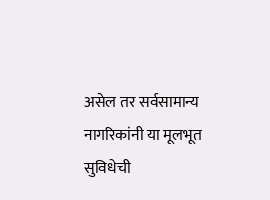असेल तर सर्वसामान्य नागरिकांनी या मूलभूत सुविधेची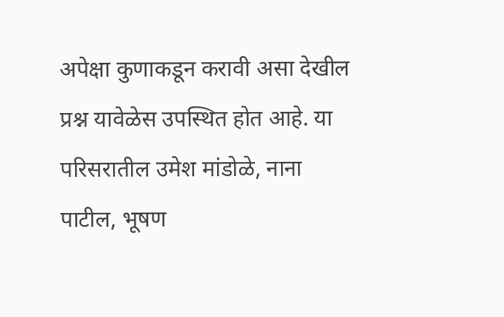अपेक्षा कुणाकडून करावी असा देखील प्रश्न यावेळेस उपस्थित होत आहे. या परिसरातील उमेश मांडोळे, नाना पाटील, भूषण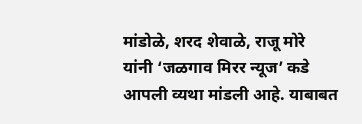मांडोळे, शरद शेवाळे, राजू मोरे यांनी ‘जळगाव मिरर न्यूज’ कडे आपली व्यथा मांडली आहे. याबाबत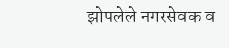झोपलेले नगरसेवक व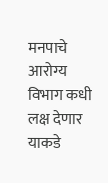मनपाचे आरोग्य विभाग कधी लक्ष देणार याकडे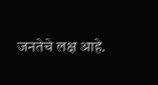जनतेचे लक्ष आहे.